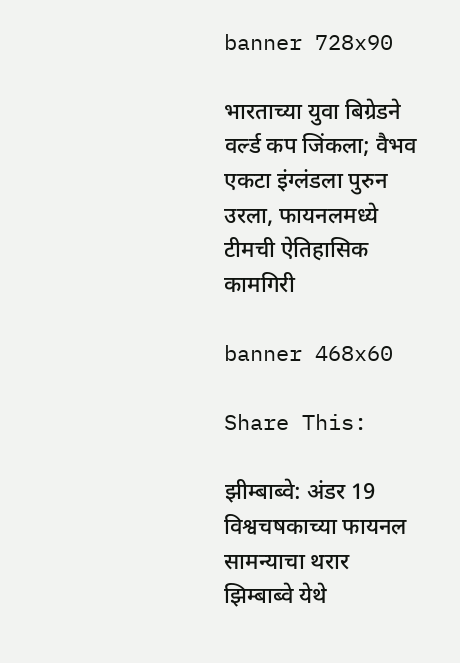banner 728x90

भारताच्या युवा बिग्रेडने वर्ल्ड कप जिंकला; वैभव एकटा इंग्लंडला पुरुन उरला, फायनलमध्ये टीमची ऐतिहासिक कामगिरी

banner 468x60

Share This:

झीम्बाब्वे: अंडर 19 विश्वचषकाच्या फायनल सामन्याचा थरार झिम्बाब्वे येथे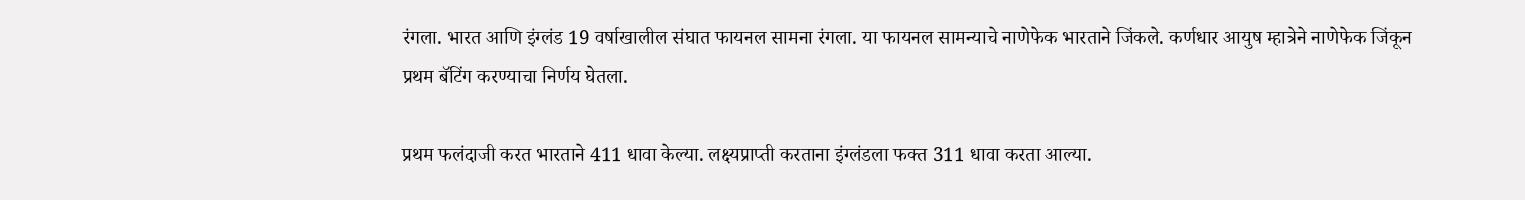रंगला. भारत आणि इंग्लंड 19 वर्षाखालील संघात फायनल सामना रंगला. या फायनल सामन्याचे नाणेफेक भारताने जिंकले. कर्णधार आयुष म्हात्रेने नाणेफेक जिंकून प्रथम बॅटिंग करण्याचा निर्णय घेतला.

प्रथम फलंदाजी करत भारताने 411 धावा केल्या. लक्ष्यप्राप्ती करताना इंग्लंडला फक्त 311 धावा करता आल्या.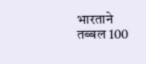भारताने तब्बल 100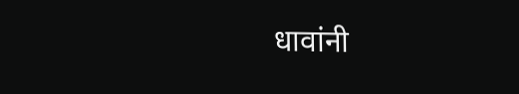धावांनी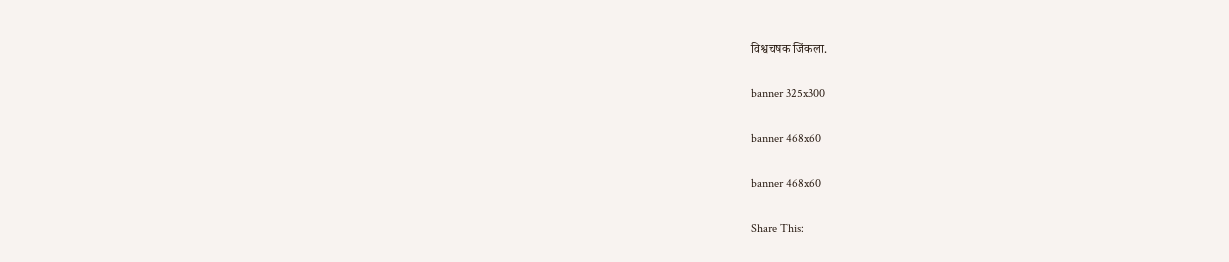विश्वचषक जिंकला.

banner 325x300

banner 468x60

banner 468x60

Share This: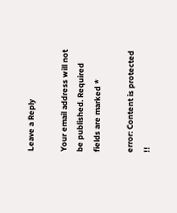Leave a Reply

Your email address will not be published. Required fields are marked *

error: Content is protected !!